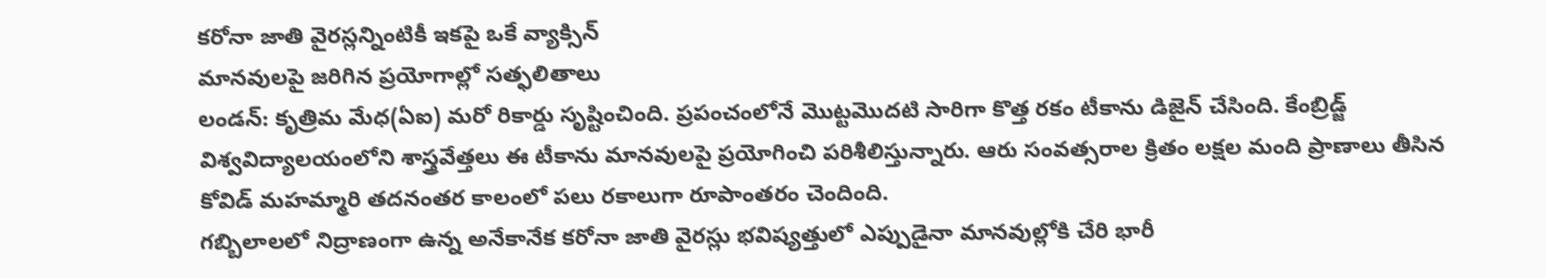కరోనా జాతి వైరస్లన్నింటికీ ఇకపై ఒకే వ్యాక్సిన్
మానవులపై జరిగిన ప్రయోగాల్లో సత్ఫలితాలు
లండన్: కృత్రిమ మేధ(ఏఐ) మరో రికార్డు సృష్టించింది. ప్రపంచంలోనే మొట్టమొదటి సారిగా కొత్త రకం టీకాను డిజైన్ చేసింది. కేంబ్రిడ్జ్ విశ్వవిద్యాలయంలోని శాస్త్రవేత్తలు ఈ టీకాను మానవులపై ప్రయోగించి పరిశీలిస్తున్నారు. ఆరు సంవత్సరాల క్రితం లక్షల మంది ప్రాణాలు తీసిన కోవిడ్ మహమ్మారి తదనంతర కాలంలో పలు రకాలుగా రూపాంతరం చెందింది.
గబ్బిలాలలో నిద్రాణంగా ఉన్న అనేకానేక కరోనా జాతి వైరస్లు భవిష్యత్తులో ఎప్పుడైనా మానవుల్లోకి చేరి భారీ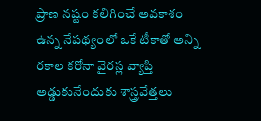ప్రాణ నష్టం కలిగించే అవకాశం ఉన్న నేపథ్యంలో ఒకే టీకాతో అన్ని రకాల కరోనా వైరస్ల వ్యాప్తి అడ్డుకునేందుకు శాస్త్రవేత్తలు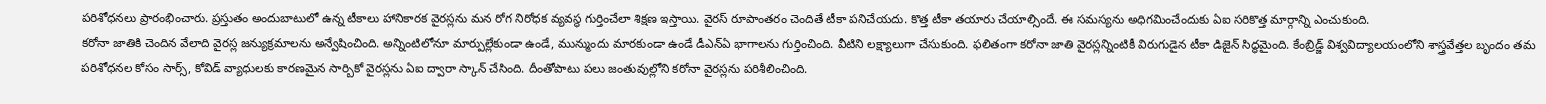పరిశోధనలు ప్రారంభించారు. ప్రస్తుతం అందుబాటులో ఉన్న టీకాలు హానికారక వైరస్లను మన రోగ నిరోధక వ్యవస్థ గుర్తించేలా శిక్షణ ఇస్తాయి. వైరస్ రూపాంతరం చెందితే టీకా పనిచేయదు. కొత్త టీకా తయారు చేయాల్సిందే. ఈ సమస్యను అధిగమించేందుకు ఏఐ సరికొత్త మార్గాన్ని ఎంచుకుంది.
కరోనా జాతికి చెందిన వేలాది వైరస్ల జన్యుక్రమాలను అన్వేషించింది. అన్నింటిలోనూ మార్పుల్లేకుండా ఉండే, మున్ముందు మారకుండా ఉండే డీఎన్ఏ భాగాలను గుర్తించింది. వీటిని లక్ష్యాలుగా చేసుకుంది. ఫలితంగా కరోనా జాతి వైరస్లన్నింటికీ విరుగుడైన టీకా డిజైన్ సిద్ధమైంది. కేంబ్రిడ్జ్ విశ్వవిద్యాలయంలోని శాస్త్రవేత్తల బృందం తమ పరిశోధనల కోసం సార్స్, కోవిడ్ వ్యాధులకు కారణమైన సార్బికో వైరస్లను ఏఐ ద్వారా స్కాన్ చేసింది. దీంతోపాటు పలు జంతువుల్లోని కరోనా వైరస్లను పరిశీలించింది.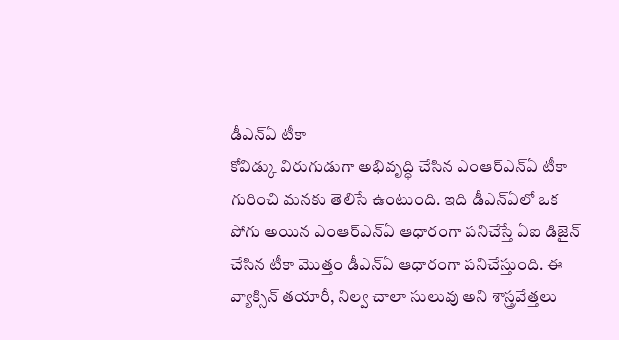డీఎన్ఏ టీకా
కోవిడ్కు విరుగుడుగా అభివృద్ధి చేసిన ఎంఆర్ఎన్ఏ టీకా గురించి మనకు తెలిసే ఉంటుంది. ఇది డీఎన్ఏలో ఒక పోగు అయిన ఎంఆర్ఎన్ఏ ఆధారంగా పనిచేస్తే ఏఐ డిజైన్ చేసిన టీకా మొత్తం డీఎన్ఏ ఆధారంగా పనిచేస్తుంది. ఈ వ్యాక్సిన్ తయారీ, నిల్వ చాలా సులువు అని శాస్త్రవేత్తలు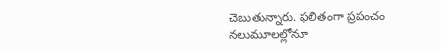చెబుతున్నారు. ఫలితంగా ప్రపంచం నలుమూలల్లోనూ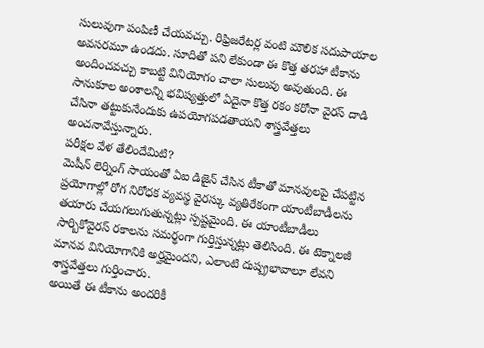సులువుగా పంపిణీ చేయవచ్చు. రిఫ్రిజరేటర్ల వంటి మౌలిక సదుపాయాల అవసరమూ ఉండదు. సూదితో పని లేకుండా ఈ కొత్త తరహా టీకాను అందించవచ్చు కాబట్టి వినియోగం చాలా సులువు అవుతుంది. ఈ సానుకూల అంశాలన్ని భవిష్యత్తులో ఏదైనా కొత్త రకం కరోనా వైరస్ దాడి చేసినా తట్టుకునేందుకు ఉపయోగపడతాయని శాస్త్రవేత్తలు అంచనావేస్తున్నారు.
పరీక్షల వేళ తేలిందేమిటి?
మెషీన్ లెర్నింగ్ సాయంతో ఏఐ డిజైన్ చేసిన టీకాతో మానవులపై చేపట్టిన ప్రయోగాల్లో రోగ నిరోధక వ్యవస్థ వైరస్కు వ్యతిరేకంగా యాంటీబాడీలను తయారు చేయగలుగుతున్నట్లు స్పష్టమైంది. ఈ యాంటీబాడీలు సార్బికోవైరస్ రకాలను సమర్థంగా గుర్తిస్తున్నట్లు తెలిసింది. ఈ టెక్నాలజీ మానవ వినియోగానికి అర్హమైందని, ఎలాంటి దుష్ప్రభావాలూ లేవని శాస్త్రవేత్తలు గుర్తించారు.
అయితే ఈ టీకాను అందరికీ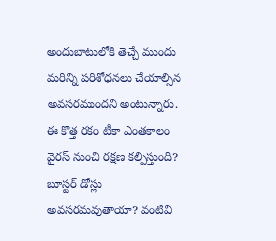అందుబాటులోకి తెచ్చే ముందు మరిన్ని పరిశోధనలు చేయాల్సిన అవసరముందని అంటున్నారు. ఈ కొత్త రకం టీకా ఎంతకాలం వైరస్ నుంచి రక్షణ కల్పిస్తుంది? బూస్టర్ డోస్లు అవసరమవుతాయా? వంటివి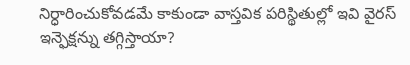నిర్ధారించుకోవడమే కాకుండా వాస్తవిక పరిస్థితుల్లో ఇవి వైరస్ ఇన్ఫెక్షన్ను తగ్గిస్తాయా?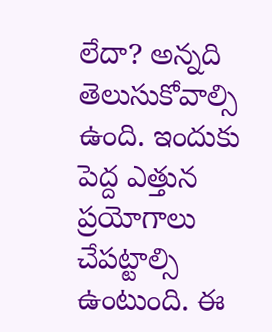లేదా? అన్నది తెలుసుకోవాల్సి ఉంది. ఇందుకు పెద్ద ఎత్తున ప్రయోగాలు చేపట్టాల్సి ఉంటుంది. ఈ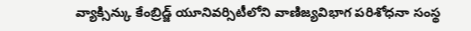వ్యాక్సిన్కు కేంబ్రిడ్జ్ యూనివర్సిటీలోని వాణిజ్యవిభాగ పరిశోధనా సంస్థ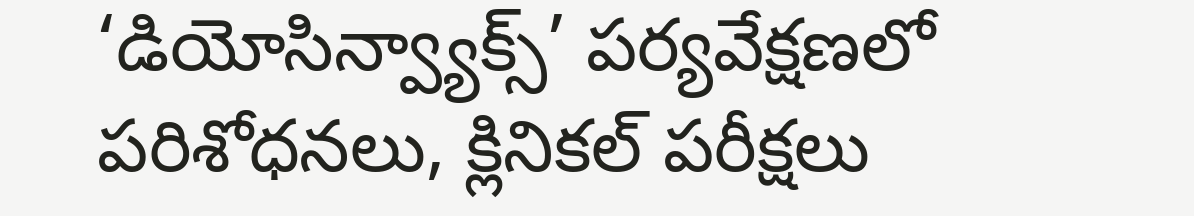‘డియోసిన్వ్యాక్స్’ పర్యవేక్షణలో పరిశోధనలు, క్లినికల్ పరీక్షలు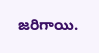జరిగాయి.